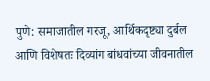पुणे: समाजातील गरजू, आर्थिकदृष्ट्या दुर्बल आणि विशेषतः दिव्यांग बांधवांच्या जीवनातील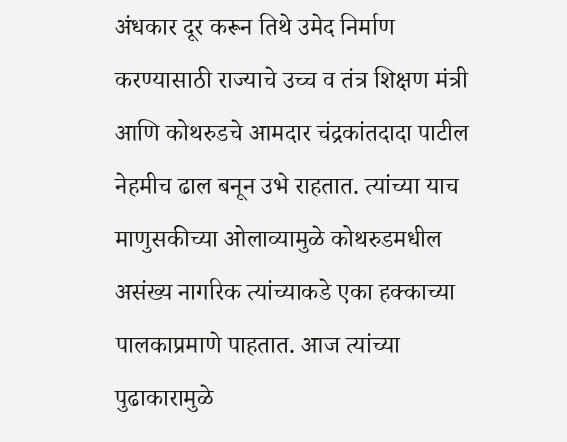अंधकार दूर करून तिथे उमेद निर्माण करण्यासाठी राज्याचे उच्च व तंत्र शिक्षण मंत्री आणि कोथरुडचे आमदार चंद्रकांतदादा पाटील नेहमीच ढाल बनून उभे राहतात. त्यांच्या याच माणुसकीच्या ओलाव्यामुळे कोथरुडमधील असंख्य नागरिक त्यांच्याकडे एका हक्काच्या पालकाप्रमाणे पाहतात. आज त्यांच्या पुढाकारामुळे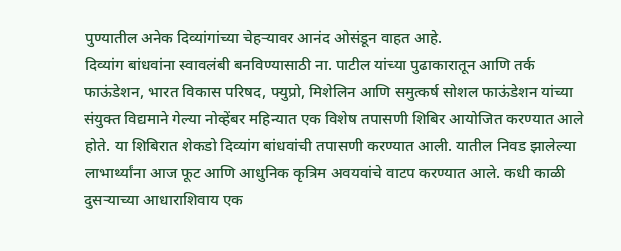पुण्यातील अनेक दिव्यांगांच्या चेहऱ्यावर आनंद ओसंडून वाहत आहे.
दिव्यांग बांधवांना स्वावलंबी बनविण्यासाठी ना. पाटील यांच्या पुढाकारातून आणि तर्क फाऊंडेशन, भारत विकास परिषद, फ्युप्रो, मिशेलिन आणि समुत्कर्ष सोशल फाऊंडेशन यांच्या संयुक्त विद्यमाने गेल्या नोव्हेंबर महिन्यात एक विशेष तपासणी शिबिर आयोजित करण्यात आले होते. या शिबिरात शेकडो दिव्यांग बांधवांची तपासणी करण्यात आली. यातील निवड झालेल्या लाभार्थ्यांना आज फूट आणि आधुनिक कृत्रिम अवयवांचे वाटप करण्यात आले. कधी काळी दुसऱ्याच्या आधाराशिवाय एक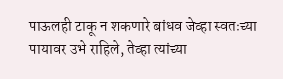पाऊलही टाकू न शकणारे बांधव जेव्हा स्वतःच्या पायावर उभे राहिले, तेव्हा त्यांच्या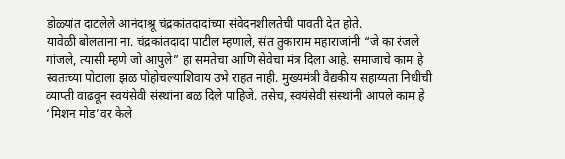डोळ्यांत दाटलेले आनंदाश्रू चंद्रकांतदादांच्या संवेदनशीलतेची पावती देत होते.
यावेळी बोलताना ना. चंद्रकांतदादा पाटील म्हणाले, संत तुकाराम महाराजांनी “जे का रंजले गांजले, त्यासी म्हणे जो आपुले” हा समतेचा आणि सेवेचा मंत्र दिला आहे. समाजाचे काम हे स्वतःच्या पोटाला झळ पोहोचल्याशिवाय उभे राहत नाही. मुख्यमंत्री वैद्यकीय सहाय्यता निधीची व्याप्ती वाढवून स्वयंसेवी संस्थांना बळ दिले पाहिजे. तसेच, स्वयंसेवी संस्थांनी आपले काम हे ‘मिशन मोड’वर केले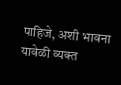पाहिजे, अशी भावना यावेळी व्यक्त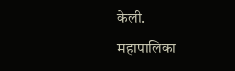केली.
महापालिका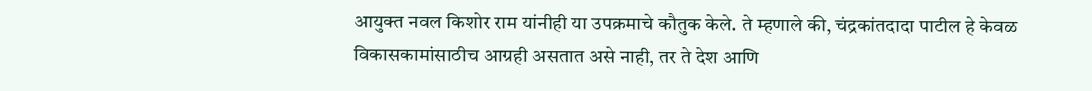आयुक्त नवल किशोर राम यांनीही या उपक्रमाचे कौतुक केले. ते म्हणाले की, चंद्रकांतदादा पाटील हे केवळ विकासकामांसाठीच आग्रही असतात असे नाही, तर ते देश आणि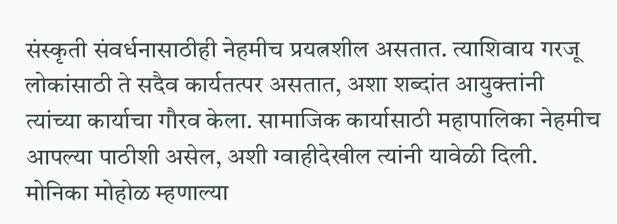संस्कृती संवर्धनासाठीही नेहमीच प्रयत्नशील असतात. त्याशिवाय गरजू लोकांसाठी ते सदैव कार्यतत्पर असतात, अशा शब्दांत आयुक्तांनी त्यांच्या कार्याचा गौरव केला. सामाजिक कार्यासाठी महापालिका नेहमीच आपल्या पाठीशी असेल, अशी ग्वाहीदेखील त्यांनी यावेळी दिली.
मोनिका मोहोळ म्हणाल्या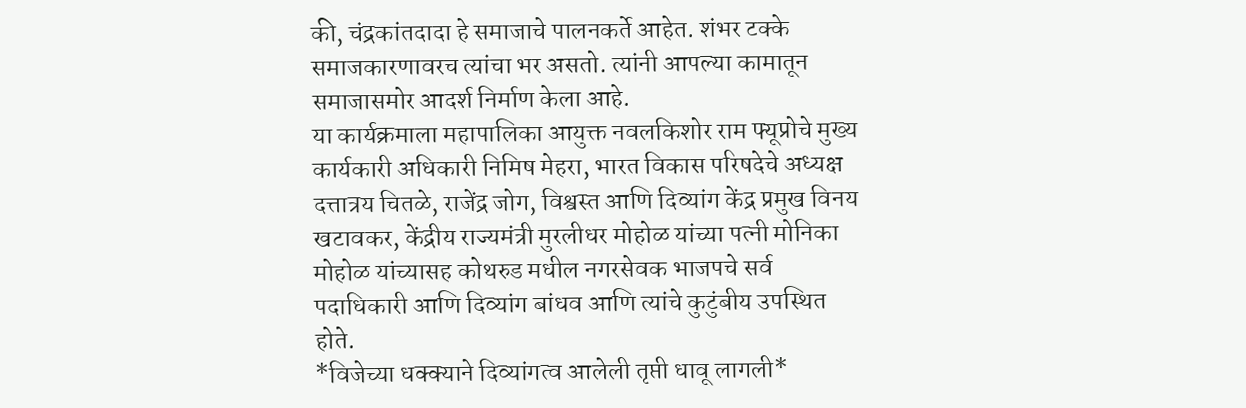की, चंद्रकांतदादा हे समाजाचे पालनकर्ते आहेत. शंभर टक्के समाजकारणावरच त्यांचा भर असतो. त्यांनी आपल्या कामातून समाजासमोर आदर्श निर्माण केला आहे.
या कार्यक्रमाला महापालिका आयुक्त नवलकिशोर राम फ्यूप्रोचे मुख्य कार्यकारी अधिकारी निमिष मेहरा, भारत विकास परिषदेचे अध्यक्ष दत्तात्रय चितळे, राजेंद्र जोग, विश्वस्त आणि दिव्यांग केंद्र प्रमुख विनय खटावकर, केंद्रीय राज्यमंत्री मुरलीधर मोहोळ यांच्या पत्नी मोनिका मोहोळ यांच्यासह कोथरुड मधील नगरसेवक भाजपचे सर्व पदाधिकारी आणि दिव्यांग बांधव आणि त्यांचे कुटुंबीय उपस्थित होते.
*विजेच्या धक्क्याने दिव्यांगत्व आलेली तृप्ती धावू लागली*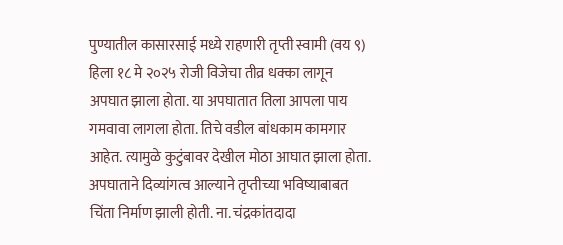पुण्यातील कासारसाई मध्ये राहणारी तृप्ती स्वामी (वय ९) हिला १८ मे २०२५ रोजी विजेचा तीव्र धक्का लागून अपघात झाला होता. या अपघातात तिला आपला पाय गमवावा लागला होता. तिचे वडील बांधकाम कामगार आहेत. त्यामुळे कुटुंबावर देखील मोठा आघात झाला होता. अपघाताने दिव्यांगत्व आल्याने तृप्तीच्या भविष्याबाबत चिंता निर्माण झाली होती. ना. चंद्रकांतदादा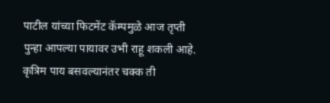पाटील यांच्या फिटमेंट कॅम्पमुळे आज तृप्ती पुन्हा आपल्या पायावर उभी राहू शकली आहे. कृत्रिम पाय बसवल्यानंतर चक्क ती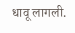धावू लागली.